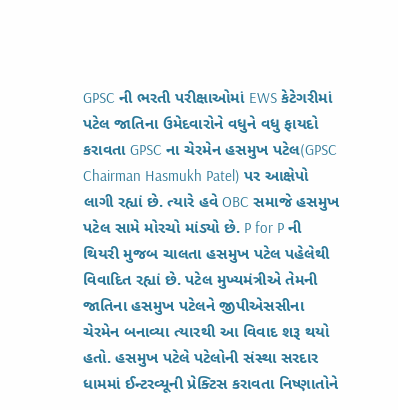GPSC ની ભરતી પરીક્ષાઓમાં EWS કેટેગરીમાં પટેલ જાતિના ઉમેદવારોને વધુને વધુ ફાયદો કરાવતા GPSC ના ચેરમેન હસમુખ પટેલ(GPSC Chairman Hasmukh Patel) પર આક્ષેપો લાગી રહ્યાં છે. ત્યારે હવે OBC સમાજે હસમુખ પટેલ સામે મોરચો માંડ્યો છે. P for P ની થિયરી મુજબ ચાલતા હસમુખ પટેલ પહેલેથી વિવાદિત રહ્યાં છે. પટેલ મુખ્યમંત્રીએ તેમની જાતિના હસમુખ પટેલને જીપીએસસીના ચેરમેન બનાવ્યા ત્યારથી આ વિવાદ શરૂ થયો હતો. હસમુખ પટેલે પટેલોની સંસ્થા સરદાર ધામમાં ઈન્ટરવ્યૂની પ્રેક્ટિસ કરાવતા નિષ્ણાતોને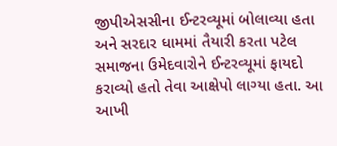જીપીએસસીના ઈન્ટરવ્યૂમાં બોલાવ્યા હતા અને સરદાર ધામમાં તૈયારી કરતા પટેલ સમાજના ઉમેદવારોને ઈન્ટરવ્યૂમાં ફાયદો કરાવ્યો હતો તેવા આક્ષેપો લાગ્યા હતા. આ આખી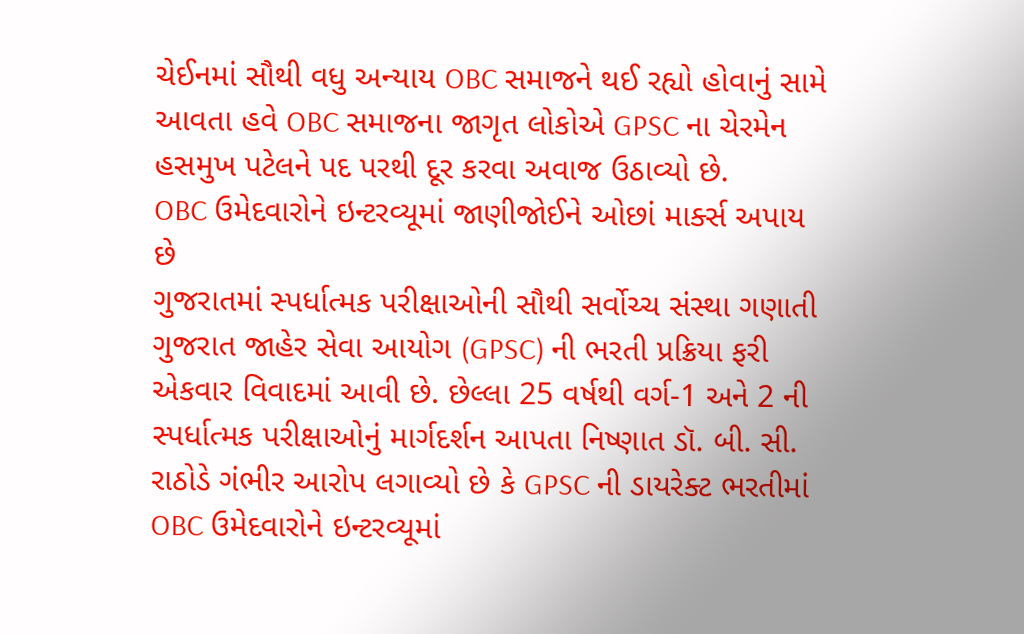ચેઈનમાં સૌથી વધુ અન્યાય OBC સમાજને થઈ રહ્યો હોવાનું સામે આવતા હવે OBC સમાજના જાગૃત લોકોએ GPSC ના ચેરમેન હસમુખ પટેલને પદ પરથી દૂર કરવા અવાજ ઉઠાવ્યો છે.
OBC ઉમેદવારોને ઇન્ટરવ્યૂમાં જાણીજોઈને ઓછાં માર્ક્સ અપાય છે
ગુજરાતમાં સ્પર્ધાત્મક પરીક્ષાઓની સૌથી સર્વોચ્ચ સંસ્થા ગણાતી ગુજરાત જાહેર સેવા આયોગ (GPSC) ની ભરતી પ્રક્રિયા ફરી એકવાર વિવાદમાં આવી છે. છેલ્લા 25 વર્ષથી વર્ગ-1 અને 2 ની સ્પર્ધાત્મક પરીક્ષાઓનું માર્ગદર્શન આપતા નિષ્ણાત ડૉ. બી. સી. રાઠોડે ગંભીર આરોપ લગાવ્યો છે કે GPSC ની ડાયરેક્ટ ભરતીમાં OBC ઉમેદવારોને ઇન્ટરવ્યૂમાં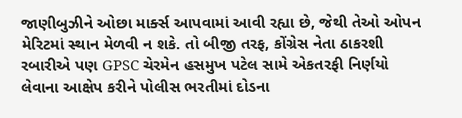જાણીબુઝીને ઓછા માર્ક્સ આપવામાં આવી રહ્યા છે, જેથી તેઓ ઓપન મેરિટમાં સ્થાન મેળવી ન શકે. તો બીજી તરફ, કોંગ્રેસ નેતા ઠાકરશી રબારીએ પણ GPSC ચેરમેન હસમુખ પટેલ સામે એકતરફી નિર્ણયો લેવાના આક્ષેપ કરીને પોલીસ ભરતીમાં દોડના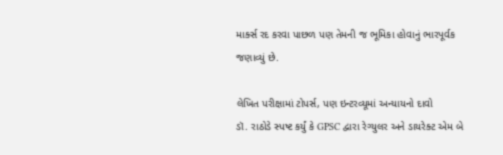માર્ક્સ રદ કરવા પાછળ પણ તેમની જ ભૂમિકા હોવાનું ભારપૂર્વક જણાવ્યું છે.

લેખિત પરીક્ષામાં ટોપર્સ, પણ ઇન્ટરવ્યૂમાં અન્યાયનો દાવો
ડૉ. રાઠોડે સ્પષ્ટ કર્યું કે GPSC દ્વારા રેગ્યુલર અને ડાયરેક્ટ એમ બે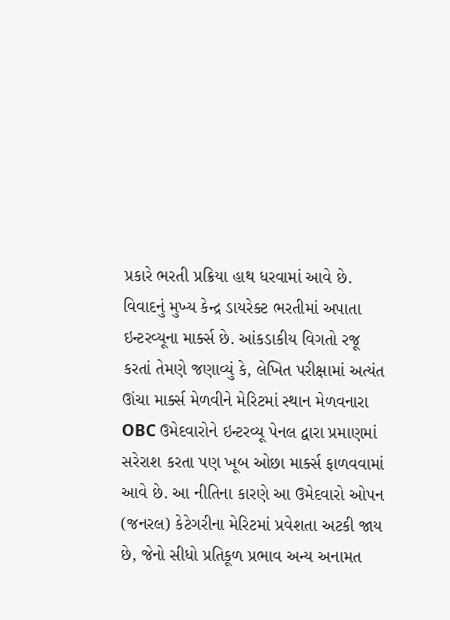પ્રકારે ભરતી પ્રક્રિયા હાથ ધરવામાં આવે છે. વિવાદનું મુખ્ય કેન્દ્ર ડાયરેક્ટ ભરતીમાં અપાતા ઇન્ટરવ્યૂના માર્ક્સ છે. આંકડાકીય વિગતો રજૂ કરતાં તેમણે જણાવ્યું કે, લેખિત પરીક્ષામાં અત્યંત ઊંચા માર્ક્સ મેળવીને મેરિટમાં સ્થાન મેળવનારા OBC ઉમેદવારોને ઇન્ટરવ્યૂ પેનલ દ્વારા પ્રમાણમાં સરેરાશ કરતા પણ ખૂબ ઓછા માર્ક્સ ફાળવવામાં આવે છે. આ નીતિના કારણે આ ઉમેદવારો ઓપન (જનરલ) કેટેગરીના મેરિટમાં પ્રવેશતા અટકી જાય છે, જેનો સીધો પ્રતિકૂળ પ્રભાવ અન્ય અનામત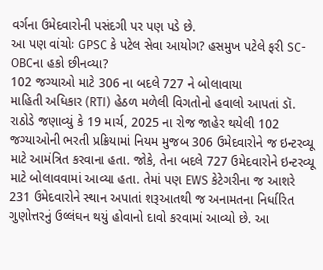વર્ગના ઉમેદવારોની પસંદગી પર પણ પડે છે.
આ પણ વાંચોઃ GPSC કે પટેલ સેવા આયોગ? હસમુખ પટેલે ફરી SC-OBCના હકો છીનવ્યા?
102 જગ્યાઓ માટે 306 ના બદલે 727 ને બોલાવાયા
માહિતી અધિકાર (RTI) હેઠળ મળેલી વિગતોનો હવાલો આપતાં ડૉ. રાઠોડે જણાવ્યું કે 19 માર્ચ, 2025 ના રોજ જાહેર થયેલી 102 જગ્યાઓની ભરતી પ્રક્રિયામાં નિયમ મુજબ 306 ઉમેદવારોને જ ઇન્ટરવ્યૂ માટે આમંત્રિત કરવાના હતા. જોકે, તેના બદલે 727 ઉમેદવારોને ઇન્ટરવ્યૂ માટે બોલાવવામાં આવ્યા હતા. તેમાં પણ EWS કેટેગરીના જ આશરે 231 ઉમેદવારોને સ્થાન અપાતાં શરૂઆતથી જ અનામતના નિર્ધારિત ગુણોત્તરનું ઉલ્લંઘન થયું હોવાનો દાવો કરવામાં આવ્યો છે. આ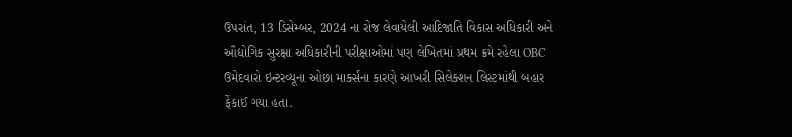ઉપરાંત, 13 ડિસેમ્બર, 2024 ના રોજ લેવાયેલી આદિજાતિ વિકાસ અધિકારી અને ઔદ્યોગિક સુરક્ષા અધિકારીની પરીક્ષાઓમાં પણ લેખિતમાં પ્રથમ ક્રમે રહેલા OBC ઉમેદવારો ઇન્ટરવ્યૂના ઓછા માર્ક્સના કારણે આખરી સિલેક્શન લિસ્ટમાંથી બહાર ફેંકાઈ ગયા હતા.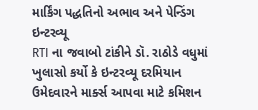માર્કિંગ પદ્ધતિનો અભાવ અને પેન્ડિંગ ઇન્ટરવ્યૂ
RTI ના જવાબો ટાંકીને ડૉ. રાઠોડે વધુમાં ખુલાસો કર્યો કે ઇન્ટરવ્યૂ દરમિયાન ઉમેદવારને માર્ક્સ આપવા માટે કમિશન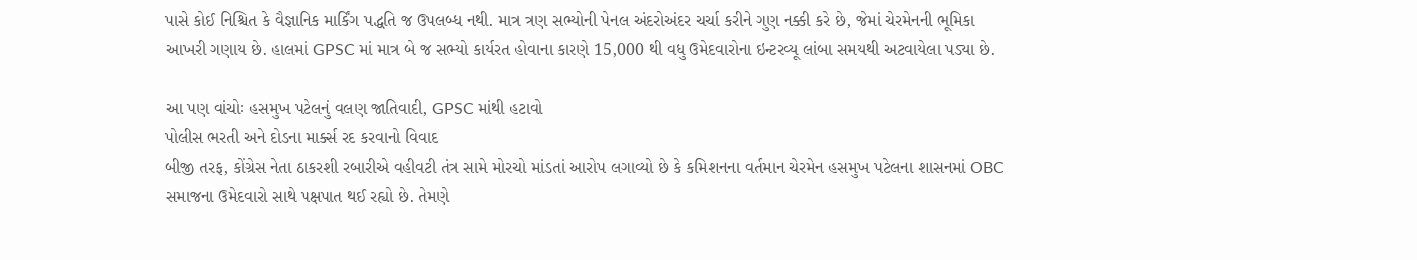પાસે કોઈ નિશ્ચિત કે વૈજ્ઞાનિક માર્કિંગ પદ્ધતિ જ ઉપલબ્ધ નથી. માત્ર ત્રણ સભ્યોની પેનલ અંદરોઅંદર ચર્ચા કરીને ગુણ નક્કી કરે છે, જેમાં ચેરમેનની ભૂમિકા આખરી ગણાય છે. હાલમાં GPSC માં માત્ર બે જ સભ્યો કાર્યરત હોવાના કારણે 15,000 થી વધુ ઉમેદવારોના ઇન્ટરવ્યૂ લાંબા સમયથી અટવાયેલા પડ્યા છે.

આ પણ વાંચોઃ હસમુખ પટેલનું વલણ જાતિવાદી, GPSC માંથી હટાવો
પોલીસ ભરતી અને દોડના માર્ક્સ રદ કરવાનો વિવાદ
બીજી તરફ, કોંગ્રેસ નેતા ઠાકરશી રબારીએ વહીવટી તંત્ર સામે મોરચો માંડતાં આરોપ લગાવ્યો છે કે કમિશનના વર્તમાન ચેરમેન હસમુખ પટેલના શાસનમાં OBC સમાજના ઉમેદવારો સાથે પક્ષપાત થઈ રહ્યો છે. તેમણે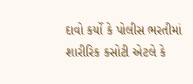દાવો કર્યો કે પોલીસ ભરતીમાં શારીરિક કસોટી એટલે કે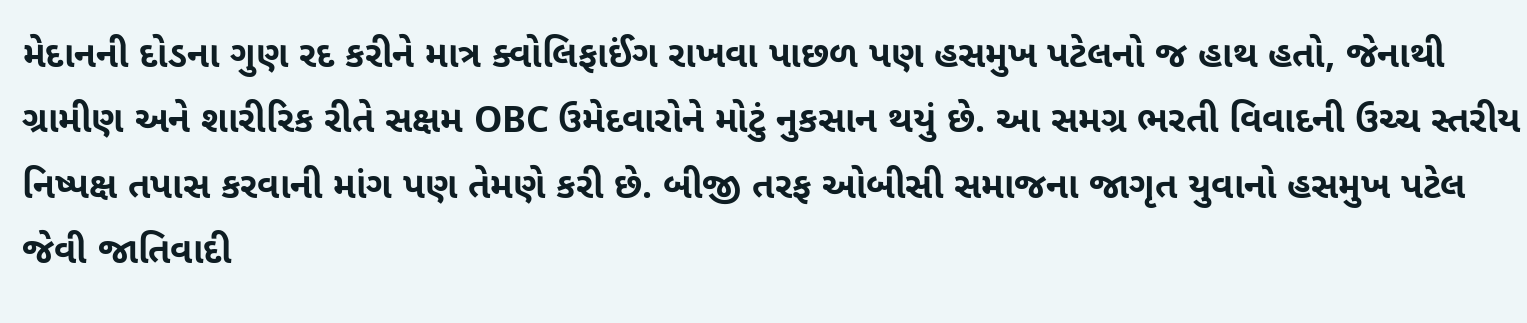મેદાનની દોડના ગુણ રદ કરીને માત્ર ક્વોલિફાઈંગ રાખવા પાછળ પણ હસમુખ પટેલનો જ હાથ હતો, જેનાથી ગ્રામીણ અને શારીરિક રીતે સક્ષમ OBC ઉમેદવારોને મોટું નુકસાન થયું છે. આ સમગ્ર ભરતી વિવાદની ઉચ્ચ સ્તરીય નિષ્પક્ષ તપાસ કરવાની માંગ પણ તેમણે કરી છે. બીજી તરફ ઓબીસી સમાજના જાગૃત યુવાનો હસમુખ પટેલ જેવી જાતિવાદી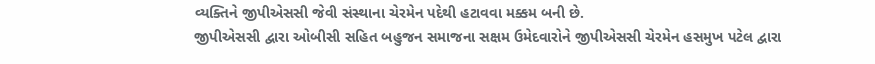વ્યક્તિને જીપીએસસી જેવી સંસ્થાના ચેરમેન પદેથી હટાવવા મક્કમ બની છે.
જીપીએસસી દ્વારા ઓબીસી સહિત બહુજન સમાજના સક્ષમ ઉમેદવારોને જીપીએસસી ચેરમેન હસમુખ પટેલ દ્વારા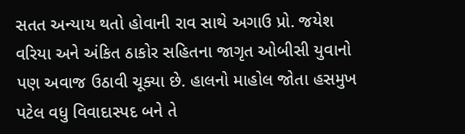સતત અન્યાય થતો હોવાની રાવ સાથે અગાઉ પ્રો. જયેશ વરિયા અને અંકિત ઠાકોર સહિતના જાગૃત ઓબીસી યુવાનો પણ અવાજ ઉઠાવી ચૂક્યા છે. હાલનો માહોલ જોતા હસમુખ પટેલ વધુ વિવાદાસ્પદ બને તે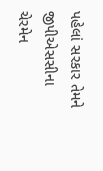પહેલાં સરકાર તેમને જીપીએસસીના ચેરમેન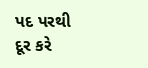પદ પરથી દૂર કરે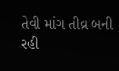તેવી માંગ તીવ્ર બની રહી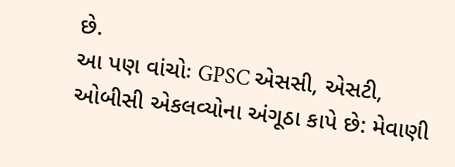છે.
આ પણ વાંચોઃ GPSC એસસી, એસટી, ઓબીસી એકલવ્યોના અંગૂઠા કાપે છે: મેવાણી